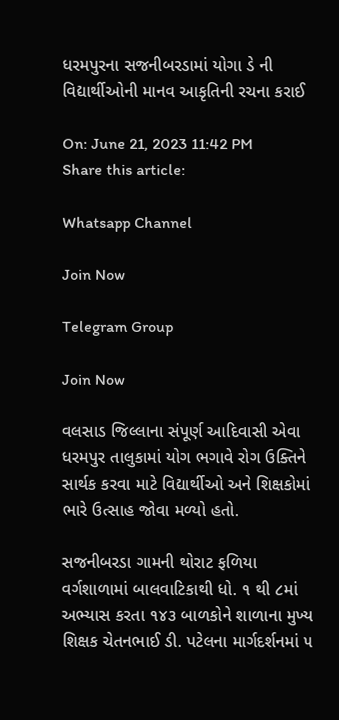ધરમપુરના સજનીબરડામાં યોગા ડે ની વિદ્યાર્થીઓની માનવ આકૃતિની રચના કરાઈ

On: June 21, 2023 11:42 PM
Share this article:

Whatsapp Channel

Join Now

Telegram Group

Join Now

વલસાડ જિલ્લાના સંપૂર્ણ આદિવાસી એવા ધરમપુર તાલુકામાં યોગ ભગાવે રોગ ઉક્તિને સાર્થક કરવા માટે વિદ્યાર્થીઓ અને શિક્ષકોમાં ભારે ઉત્સાહ જોવા મળ્યો હતો.

સજનીબરડા ગામની થોરાટ ફળિયા વર્ગશાળામાં બાલવાટિકાથી ધો. ૧ થી ૮માં અભ્યાસ કરતા ૧૪૩ બાળકોને શાળાના મુખ્ય શિક્ષક ચેતનભાઈ ડી. પટેલના માર્ગદર્શનમાં ૫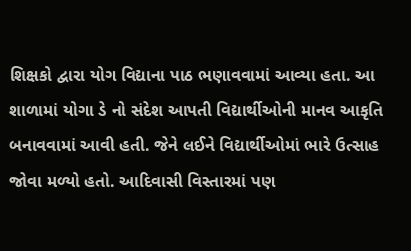શિક્ષકો દ્વારા યોગ વિદ્યાના પાઠ ભણાવવામાં આવ્યા હતા. આ શાળામાં યોગા ડે નો સંદેશ આપતી વિદ્યાર્થીઓની માનવ આકૃતિ બનાવવામાં આવી હતી. જેને લઈને વિદ્યાર્થીઓમાં ભારે ઉત્સાહ જોવા મળ્યો હતો. આદિવાસી વિસ્તારમાં પણ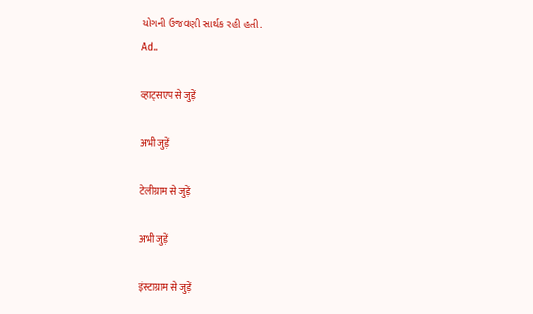યોગની ઉજવણી સાર્થક રહી હતી.
Ad..

व्हाट्सएप से जुड़ें

अभी जुड़ें

टेलीग्राम से जुड़ें

अभी जुड़ें

इंस्टाग्राम से जुड़ें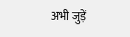अभी जुड़ें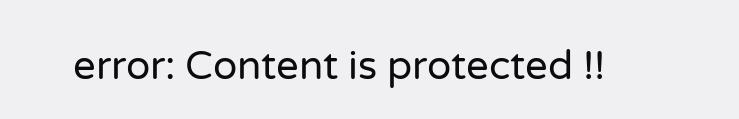error: Content is protected !!